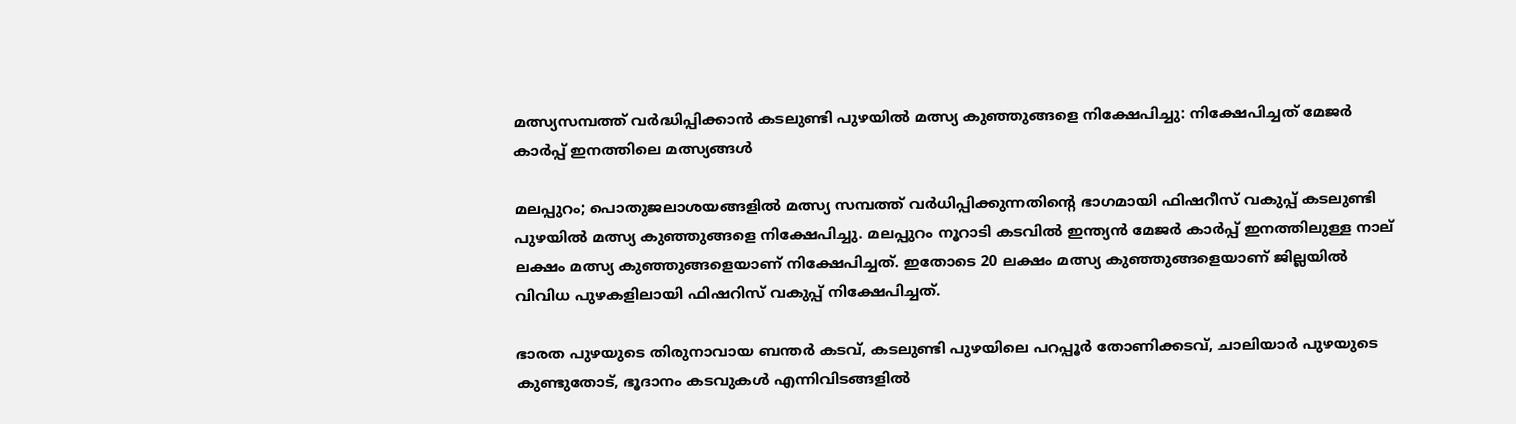മത്സ്യസമ്പത്ത് വര്‍ദ്ധിപ്പിക്കാന്‍ കടലുണ്ടി പുഴയില്‍ മത്സ്യ കുഞ്ഞുങ്ങളെ നിക്ഷേപിച്ചു: നിക്ഷേപിച്ചത് മേജര്‍ കാര്‍പ്പ് ഇനത്തിലെ മത്സ്യങ്ങള്‍

മലപ്പുറം; പൊതുജലാശയങ്ങളില്‍ മത്സ്യ സമ്പത്ത് വര്‍ധിപ്പിക്കുന്നതിന്റെ ഭാഗമായി ഫിഷറീസ് വകുപ്പ് കടലുണ്ടി പുഴയില്‍ മത്സ്യ കുഞ്ഞുങ്ങളെ നിക്ഷേപിച്ചു. മലപ്പുറം നൂറാടി കടവില്‍ ഇന്ത്യന്‍ മേജര്‍ കാര്‍പ്പ് ഇനത്തിലുള്ള നാല് ലക്ഷം മത്സ്യ കുഞ്ഞുങ്ങളെയാണ് നിക്ഷേപിച്ചത്. ഇതോടെ 20 ലക്ഷം മത്സ്യ കുഞ്ഞുങ്ങളെയാണ് ജില്ലയില്‍ വിവിധ പുഴകളിലായി ഫിഷറിസ് വകുപ്പ് നിക്ഷേപിച്ചത്.

ഭാരത പുഴയുടെ തിരുനാവായ ബന്തര്‍ കടവ്, കടലുണ്ടി പുഴയിലെ പറപ്പൂര്‍ തോണിക്കടവ്, ചാലിയാര്‍ പുഴയുടെ കുണ്ടുതോട്, ഭൂദാനം കടവുകള്‍ എന്നിവിടങ്ങളില്‍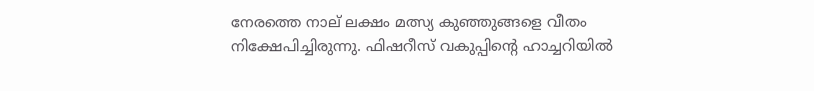നേരത്തെ നാല് ലക്ഷം മത്സ്യ കുഞ്ഞുങ്ങളെ വീതം നിക്ഷേപിച്ചിരുന്നു. ഫിഷറീസ് വകുപ്പിന്റെ ഹാച്ചറിയില്‍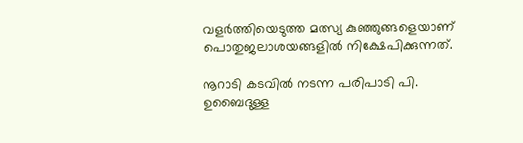വളര്‍ത്തിയെടുത്ത മത്സ്യ കുഞ്ഞുങ്ങളെയാണ് പൊതുജലാശയങ്ങളില്‍ നിക്ഷേപിക്കുന്നത്.

നൂറാടി കടവില്‍ നടന്ന പരിപാടി പി. ഉബൈദുള്ള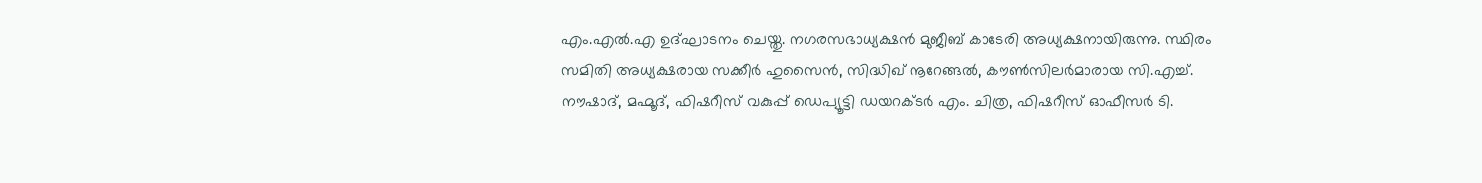എം.എല്‍.എ ഉദ്ഘാടനം ചെയ്തു. നഗരസഭാധ്യക്ഷന്‍ മുജീബ് കാടേരി അധ്യക്ഷനായിരുന്നു. സ്ഥിരം സമിതി അധ്യക്ഷരായ സക്കീര്‍ ഹുസൈന്‍, സിദ്ധിഖ് നൂറേങ്ങല്‍, കൗണ്‍സിലര്‍മാരായ സി.എച്ച്. നൗഷാദ്, മഹ്മൂദ്, ഫിഷറീസ് വകുപ്പ് ഡെപ്യൂട്ടി ഡയറക്ടര്‍ എം. ചിത്ര, ഫിഷറീസ് ഓഫീസര്‍ ടി.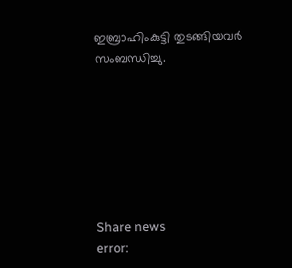ഇബ്രാഹിംകുട്ടി തുടങ്ങിയവര്‍ സംബന്ധിച്ചു.







Share news
error: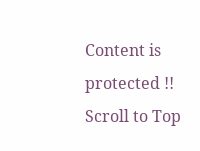Content is protected !!
Scroll to Top